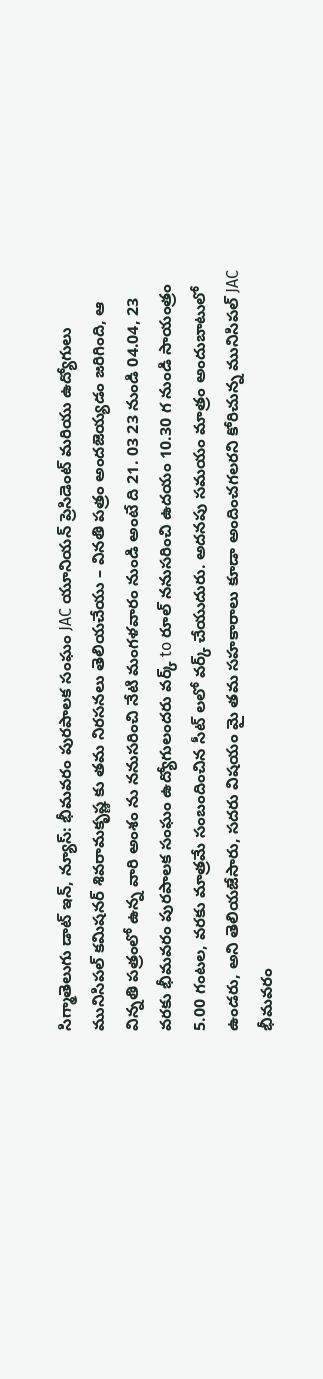సిగ్మాతెలుగు డాట్ ఇన్, న్యూస్: భీమవరం పురపాలక సంఘం JAC యూనియన్ ప్రెసిడెంట్ మరియు ఉద్యోగులు మునిసిపల్ కమిషనర్ శివరామకృష్ణ కు తమ నిరసనలు తెలియచేయు – వినతి పత్రం అందజెయ్యడం జరిగింది, ఆ విన్నతి పత్రంలో ఉన్న వారి అంశం ను ననుసరించి నేటి మంగళవారం నుండి అంటే ది 21. 03 23 నుండి 04.04, 23 వరకు భీమవరం పురపాలక సంఘం ఉద్యోగులందరు వర్క్ to రూల్ ననుసరించి ఉదయం 10.30 గ నుండి సాయంత్రం 5.00 గంటల, వరకు మాత్రమే సంబందించిన సీట్ లలో వర్క్ చేయుదురు. అదనపు సమయం మాత్రం అందుబాటులో ఉండరు, అని తెలియజేసారు, సదరు విషయం మై తమ సహకారాలు కూడా అందించగలరని కోరిచున్న మునిసిపల్ JAC భీమవరం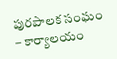పురపాలక సంఘం – కార్యాలయం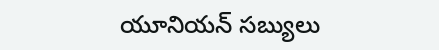యూనియన్ సబ్యులు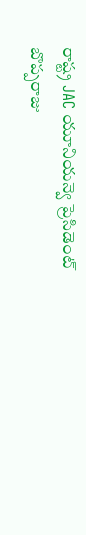రాష్ట్ర JAC యూనియన్వె ప్రెసిడెంట్ బొప్పరాజు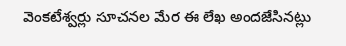వెంకటేశ్వర్లు సూచనల మేర ఈ లేఖ అందజేసినట్లు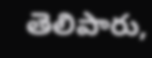తెలిపారు,